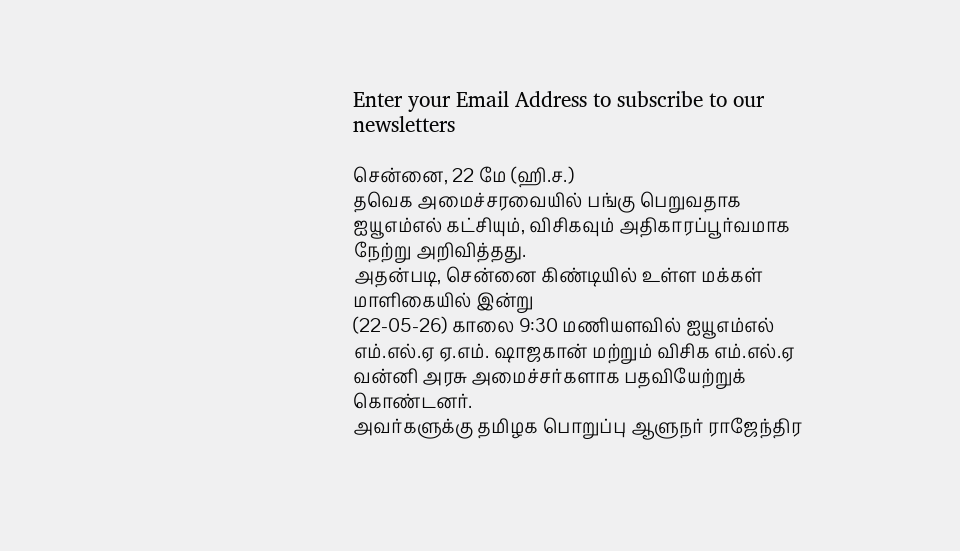Enter your Email Address to subscribe to our newsletters

சென்னை, 22 மே (ஹி.ச.)
தவெக அமைச்சரவையில் பங்கு பெறுவதாக ஐயூஎம்எல் கட்சியும், விசிகவும் அதிகாரப்பூர்வமாக நேற்று அறிவித்தது.
அதன்படி, சென்னை கிண்டியில் உள்ள மக்கள் மாளிகையில் இன்று
(22-05-26) காலை 9:30 மணியளவில் ஐயூஎம்எல் எம்.எல்.ஏ ஏ.எம். ஷாஜகான் மற்றும் விசிக எம்.எல்.ஏ வன்னி அரசு அமைச்சர்களாக பதவியேற்றுக் கொண்டனர்.
அவர்களுக்கு தமிழக பொறுப்பு ஆளுநர் ராஜேந்திர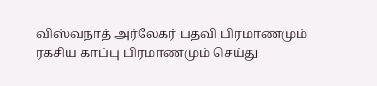விஸ்வநாத் அர்லேகர் பதவி பிரமாணமும் ரகசிய காப்பு பிரமாணமும் செய்து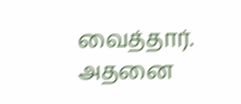வைத்தார்.
அதனை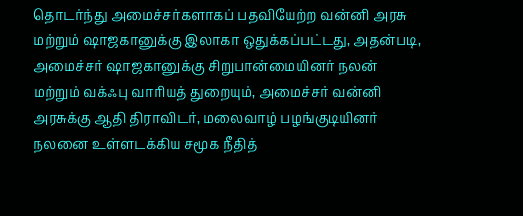தொடர்ந்து அமைச்சர்களாகப் பதவியேற்ற வன்னி அரசு மற்றும் ஷாஜகானுக்கு இலாகா ஒதுக்கப்பட்டது, அதன்படி, அமைச்சர் ஷாஜகானுக்கு சிறுபான்மையினர் நலன் மற்றும் வக்ஃபு வாரியத் துறையும், அமைச்சர் வன்னி அரசுக்கு ஆதி திராவிடர், மலைவாழ் பழங்குடியினர் நலனை உள்ளடக்கிய சமூக நீதித்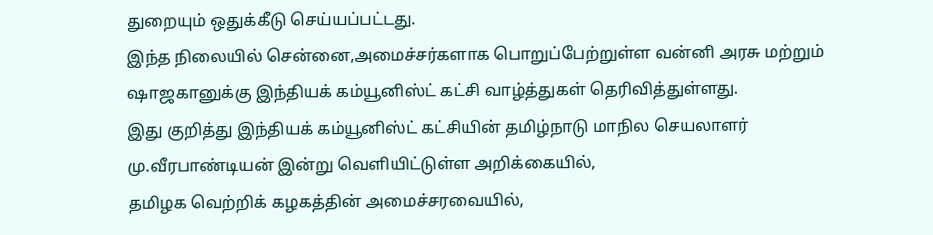துறையும் ஒதுக்கீடு செய்யப்பட்டது.
இந்த நிலையில் சென்னை,அமைச்சர்களாக பொறுப்பேற்றுள்ள வன்னி அரசு மற்றும் ஷாஜகானுக்கு இந்தியக் கம்யூனிஸ்ட் கட்சி வாழ்த்துகள் தெரிவித்துள்ளது.
இது குறித்து இந்தியக் கம்யூனிஸ்ட் கட்சியின் தமிழ்நாடு மாநில செயலாளர் மு.வீரபாண்டியன் இன்று வெளியிட்டுள்ள அறிக்கையில்,
தமிழக வெற்றிக் கழகத்தின் அமைச்சரவையில்,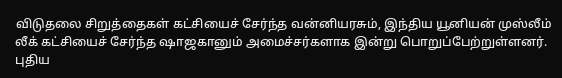விடுதலை சிறுத்தைகள் கட்சியைச் சேர்ந்த வன்னியரசும், இந்திய யூனியன் முஸ்லீம் லீக் கட்சியைச் சேர்ந்த ஷாஜகானும் அமைச்சர்களாக இன்று பொறுப்பேற்றுள்ளனர்.
புதிய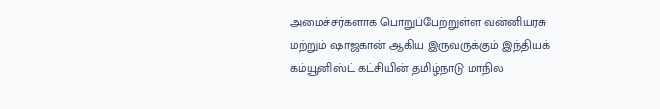அமைச்சர்களாக பொறுப்பேற்றுள்ள வன்னியரசு மற்றும் ஷாஜகான் ஆகிய இருவருக்கும் இந்தியக் கம்யூனிஸ்ட் கட்சியின் தமிழ்நாடு மாநில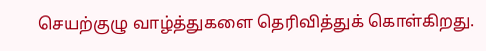செயற்குழு வாழ்த்துகளை தெரிவித்துக் கொள்கிறது.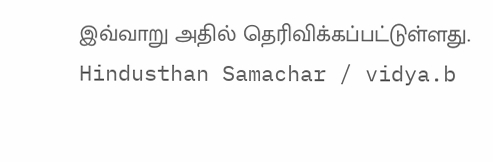இவ்வாறு அதில் தெரிவிக்கப்பட்டுள்ளது.
Hindusthan Samachar / vidya.b